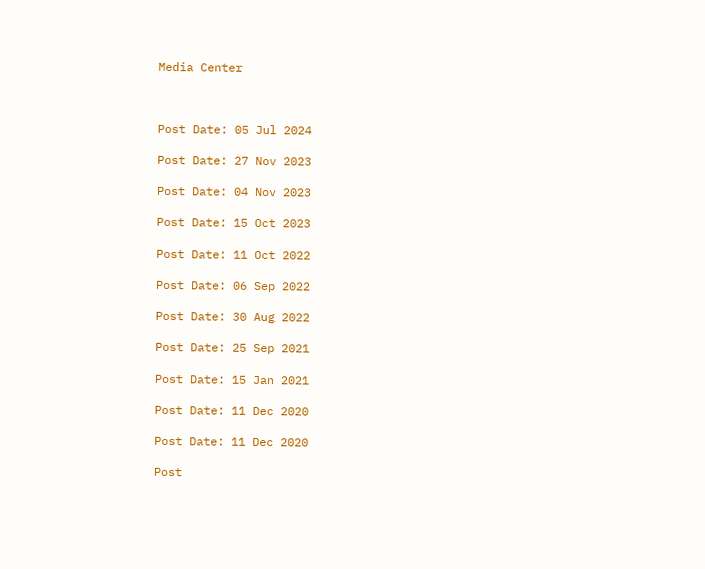Media Center



Post Date: 05 Jul 2024

Post Date: 27 Nov 2023

Post Date: 04 Nov 2023

Post Date: 15 Oct 2023

Post Date: 11 Oct 2022

Post Date: 06 Sep 2022

Post Date: 30 Aug 2022

Post Date: 25 Sep 2021

Post Date: 15 Jan 2021

Post Date: 11 Dec 2020

Post Date: 11 Dec 2020

Post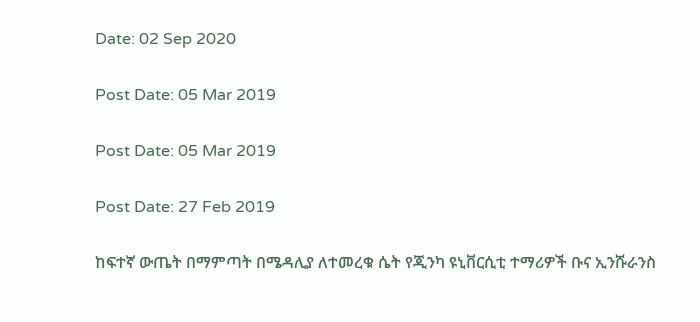Date: 02 Sep 2020

Post Date: 05 Mar 2019

Post Date: 05 Mar 2019

Post Date: 27 Feb 2019

ከፍተኛ ውጤት በማምጣት በሜዳሊያ ለተመረቁ ሴት የጂንካ ዩኒቨርሲቲ ተማሪዎች ቡና ኢንሹራንስ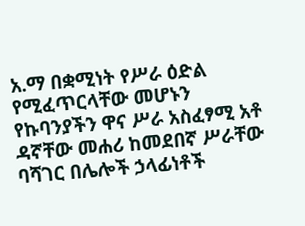አ.ማ በቋሚነት የሥራ ዕድል የሚፈጥርላቸው መሆኑን
የኩባንያችን ዋና ሥራ አስፈፃሚ አቶ ዳኛቸው መሐሪ ከመደበኛ ሥራቸው ባሻገር በሌሎች ኃላፊነቶች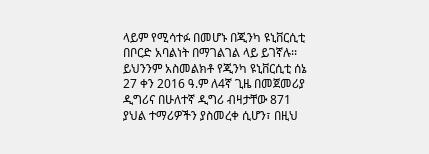ላይም የሚሳተፉ በመሆኑ በጂንካ ዩኒቨርሲቲ በቦርድ አባልነት በማገልገል ላይ ይገኛሉ፡፡ ይህንንም አስመልክቶ የጂንካ ዩኒቨርሲቲ ሰኔ 27 ቀን 2016 ዓ.ም ለ4ኛ ጊዜ በመጀመሪያ ዲግሪና በሁለተኛ ዲግሪ ብዛታቸው 871 ያህል ተማሪዎችን ያስመረቀ ሲሆን፣ በዚህ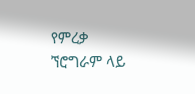የምረቃ ኘሮግራም ላይ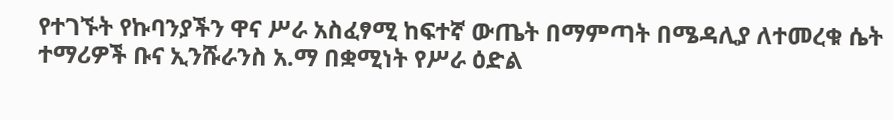የተገኙት የኩባንያችን ዋና ሥራ አስፈፃሚ ከፍተኛ ውጤት በማምጣት በሜዳሊያ ለተመረቁ ሴት ተማሪዎች ቡና ኢንሹራንስ አ.ማ በቋሚነት የሥራ ዕድል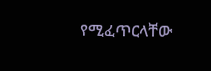የሚፈጥርላቸው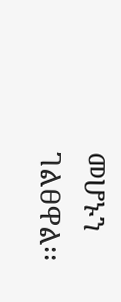መሆኑን ገልፀዋል፡፡